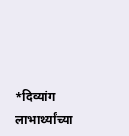*दिव्यांग लाभार्थ्यांच्या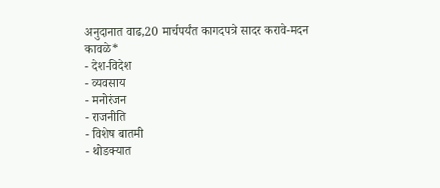अनुदानात वाढ,20 मार्चपर्यंत कागदपत्रे सादर करावे-मदन कावळे*
- देश-विदेश
- व्यवसाय
- मनोरंजन
- राजनीति
- विशेष बातमी
- थोडक्यात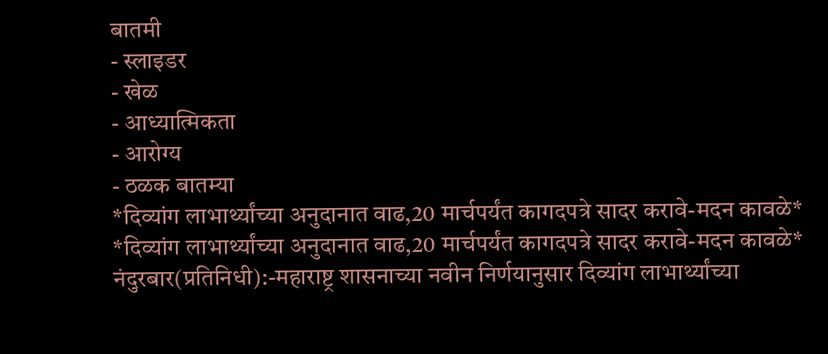बातमी
- स्लाइडर
- खेळ
- आध्यात्मिकता
- आरोग्य
- ठळक बातम्या
*दिव्यांग लाभार्थ्यांच्या अनुदानात वाढ,20 मार्चपर्यंत कागदपत्रे सादर करावे-मदन कावळे*
*दिव्यांग लाभार्थ्यांच्या अनुदानात वाढ,20 मार्चपर्यंत कागदपत्रे सादर करावे-मदन कावळे*
नंदुरबार(प्रतिनिधी):-महाराष्ट्र शासनाच्या नवीन निर्णयानुसार दिव्यांग लाभार्थ्यांच्या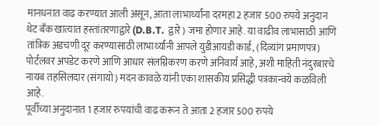मानधनात वाढ करण्यात आली असून, आता लाभार्थ्यांना दरमहा 2 हजार 500 रुपये अनुदान थेट बँक खात्यात हस्तांतरणाद्वारे (D.B.T. द्वारे) जमा होणार आहे. या वाढीव लाभासाठी आणि तांत्रिक अडचणी दूर करण्यासाठी लाभार्थ्यांनी आपले युडीआयडी कार्ड, (दिव्यांग प्रमाणपत्र) पोर्टलवर अपडेट करणे आणि आधार संलग्निकरण करणे अनिवार्य आहे, अशी माहिती नंदुरबारचे नायब तहसिलदार (संगायो) मदन कावळे यांनी एका शासकीय प्रसिद्धी पत्रकान्वये कळविली आहे.
पूर्वीच्या अनुदानात 1 हजार रुपयांची वाढ करून ते आता 2 हजार 500 रुपये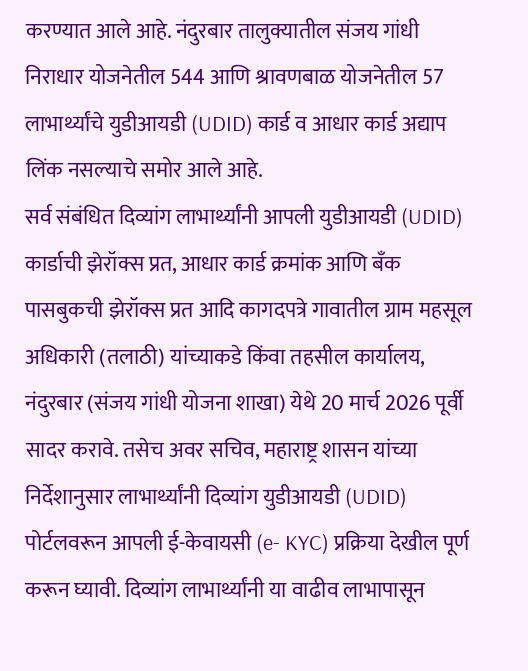करण्यात आले आहे. नंदुरबार तालुक्यातील संजय गांधी निराधार योजनेतील 544 आणि श्रावणबाळ योजनेतील 57 लाभार्थ्यांचे युडीआयडी (UDID) कार्ड व आधार कार्ड अद्याप लिंक नसल्याचे समोर आले आहे.
सर्व संबंधित दिव्यांग लाभार्थ्यांनी आपली युडीआयडी (UDID) कार्डाची झेरॉक्स प्रत, आधार कार्ड क्रमांक आणि बँक पासबुकची झेरॉक्स प्रत आदि कागदपत्रे गावातील ग्राम महसूल अधिकारी (तलाठी) यांच्याकडे किंवा तहसील कार्यालय, नंदुरबार (संजय गांधी योजना शाखा) येथे 20 मार्च 2026 पूर्वी सादर करावे. तसेच अवर सचिव, महाराष्ट्र शासन यांच्या निर्देशानुसार लाभार्थ्यांनी दिव्यांग युडीआयडी (UDID) पोर्टलवरून आपली ई-केवायसी (e- KYC) प्रक्रिया देखील पूर्ण करून घ्यावी. दिव्यांग लाभार्थ्यांनी या वाढीव लाभापासून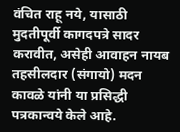वंचित राहू नये, यासाठी मुदतीपूर्वी कागदपत्रे सादर करावीत, असेही आवाहन नायब तहसीलदार (संगायो) मदन कावळे यांनी या प्रसिद्धी पत्रकान्वये केले आहे.